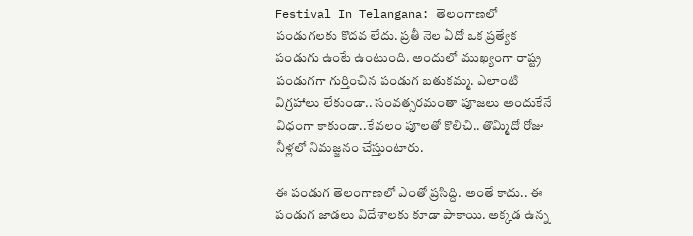Festival In Telangana: తెలంగాణలో పండుగలకు కొదవ లేదు. ప్రతీ నెల ఏదో ఒక ప్రత్యేక పండుగు ఉంటే ఉంటుంది. అందులో ముఖ్యంగా రాష్ట్ర పండుగగా గుర్తించిన పండుగ బతుకమ్మ. ఎలాంటి విగ్రహాలు లేకుండా.. సంవత్సరమంతా పూజలు అందుకేనే విధంగా కాకుండా..కేవలం పూలతో కొలిచి.. తొమ్మిదో రోజు నీళ్లలో నిమజ్జనం చేస్తుంటారు.

ఈ పండుగ తెలంగాణలో ఎంతో ప్రసిద్ది. అంతే కాదు.. ఈ పండుగ జాడలు విదేశాలకు కూడా పాకాయి. అక్కడ ఉన్న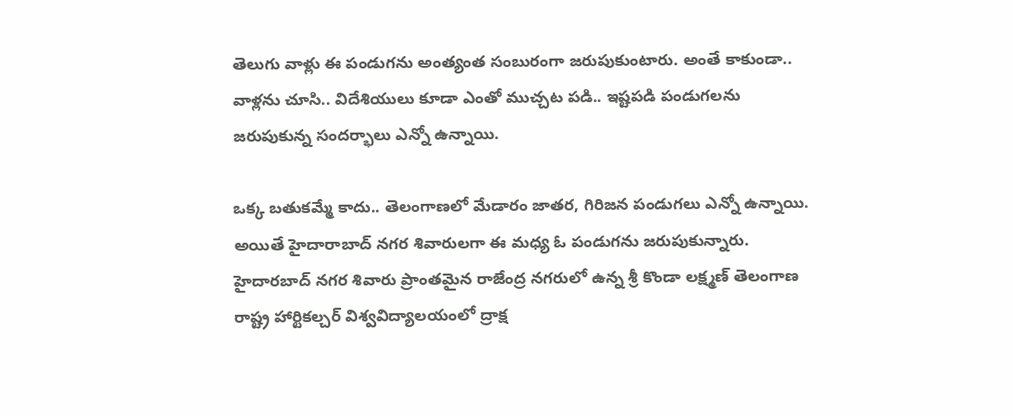తెలుగు వాళ్లు ఈ పండుగను అంత్యంత సంబురంగా జరుపుకుంటారు. అంతే కాకుండా.. వాళ్లను చూసి.. విదేశియులు కూడా ఎంతో ముచ్చట పడి.. ఇష్టపడి పండుగలను జరుపుకున్న సందర్భాలు ఎన్నో ఉన్నాయి.

ఒక్క బతుకమ్మే కాదు.. తెలంగాణలో మేడారం జాతర, గిరిజన పండుగలు ఎన్నో ఉన్నాయి. అయితే హైదారాబాద్ నగర శివారులగా ఈ మధ్య ఓ పండుగను జరుపుకున్నారు. హైదారబాద్ నగర శివారు ప్రాంతమైన రాజేంద్ర నగరులో ఉన్న శ్రీ కొండా లక్ష్మణ్ తెలంగాణ రాష్ట్ర హార్టికల్చర్ విశ్వవిద్యాలయంలో ద్రాక్ష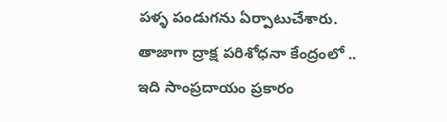పళ్ళ పండుగను ఏర్పాటుచేశారు.
తాజాగా ద్రాక్ష పరిశోధనా కేంద్రంలో ..
ఇది సాంప్రదాయం ప్రకారం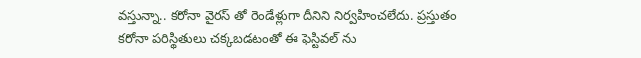వస్తున్నా.. కరోనా వైరస్ తో రెండేళ్లుగా దీనిని నిర్వహించలేదు. ప్రస్తుతం కరోనా పరిస్థితులు చక్కబడటంతో ఈ ఫెస్టివల్ ను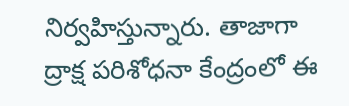నిర్వహిస్తున్నారు. తాజాగా ద్రాక్ష పరిశోధనా కేంద్రంలో ఈ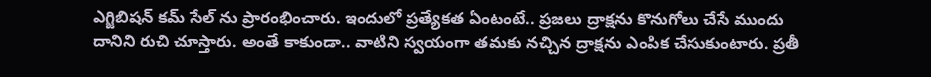ఎగ్జిబిషన్ కమ్ సేల్ ను ప్రారంభించారు. ఇందులో ప్రత్యేకత ఏంటంటే.. ప్రజలు ద్రాక్షను కొనుగోలు చేసే ముందు దానిని రుచి చూస్తారు. అంతే కాకుండా.. వాటిని స్వయంగా తమకు నచ్చిన ద్రాక్షను ఎంపిక చేసుకుంటారు. ప్రతీ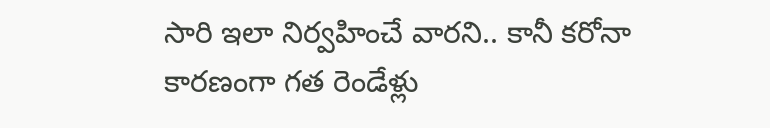సారి ఇలా నిర్వహించే వారని.. కానీ కరోనా కారణంగా గత రెండేళ్లు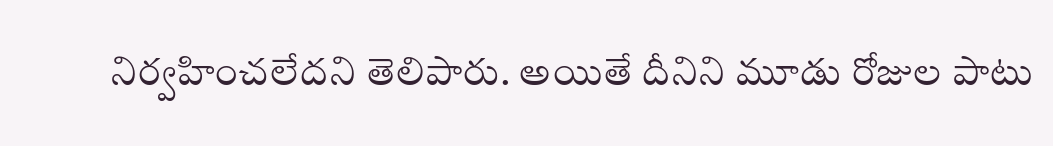నిర్వహించలేదని తెలిపారు. అయితే దీనిని మూడు రోజుల పాటు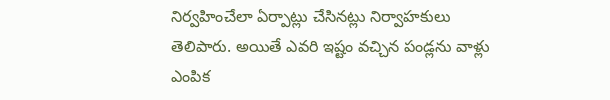నిర్వహించేలా ఏర్పాట్లు చేసినట్లు నిర్వాహకులు తెలిపారు. అయితే ఎవరి ఇష్టం వచ్చిన పండ్లను వాళ్లు ఎంపిక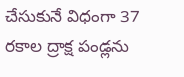చేసుకునే విధంగా 37 రకాల ద్రాక్ష పండ్లను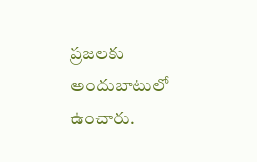ప్రజలకు అందుబాటులో ఉంచారు.